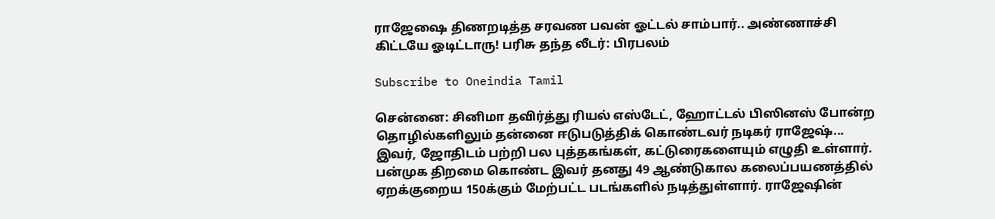ராஜேஷை திணறடித்த சரவண பவன் ஓட்டல் சாம்பார்.. அண்ணாச்சி கிட்டயே ஓடிட்டாரு! பரிசு தந்த லீடர்: பிரபலம்

Subscribe to Oneindia Tamil

சென்னை: சினிமா தவிர்த்து ரியல் எஸ்டேட், ஹோட்டல் பிஸினஸ் போன்ற தொழில்களிலும் தன்னை ஈடுபடுத்திக் கொண்டவர் நடிகர் ராஜேஷ்... இவர், ஜோதிடம் பற்றி பல புத்தகங்கள், கட்டுரைகளையும் எழுதி உள்ளார். பன்முக திறமை கொண்ட இவர் தனது 49 ஆண்டுகால கலைப்பயணத்தில் ஏறக்குறைய 150க்கும் மேற்பட்ட படங்களில் நடித்துள்ளார். ராஜேஷின்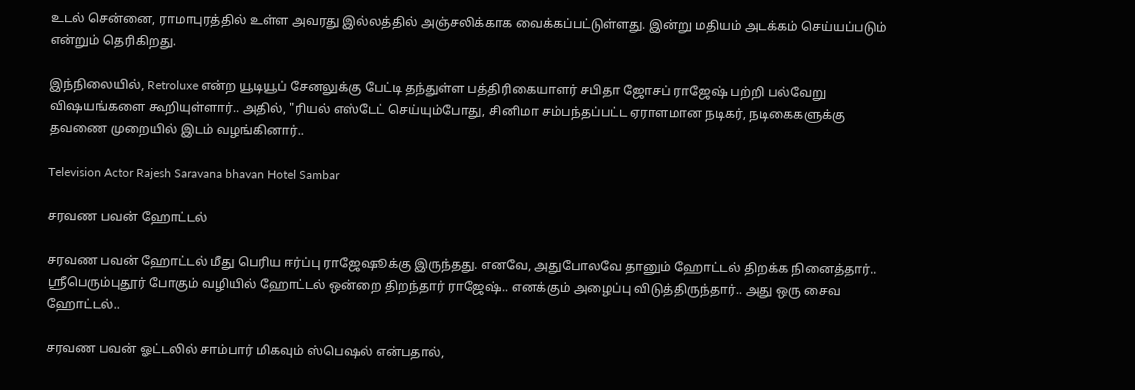உடல் சென்னை, ராமாபுரத்தில் உள்ள அவரது இல்லத்தில் அஞ்சலிக்காக வைக்கப்பட்டுள்ளது. இன்று மதியம் அடக்கம் செய்யப்படும் என்றும் தெரிகிறது.

இந்நிலையில், Retroluxe என்ற யூடியூப் சேனலுக்கு பேட்டி தந்துள்ள பத்திரிகையாளர் சபிதா ஜோசப் ராஜேஷ் பற்றி பல்வேறு விஷயங்களை கூறியுள்ளார்.. அதில், "ரியல் எஸ்டேட் செய்யும்போது, சினிமா சம்பந்தப்பட்ட ஏராளமான நடிகர், நடிகைகளுக்கு தவணை முறையில் இடம் வழங்கினார்..

Television Actor Rajesh Saravana bhavan Hotel Sambar

சரவண பவன் ஹோட்டல்

சரவண பவன் ஹோட்டல் மீது பெரிய ஈர்ப்பு ராஜேஷூக்கு இருந்தது. எனவே, அதுபோலவே தானும் ஹோட்டல் திறக்க நினைத்தார்.. ஸ்ரீபெரும்புதூர் போகும் வழியில் ஹோட்டல் ஒன்றை திறந்தார் ராஜேஷ்.. எனக்கும் அழைப்பு விடுத்திருந்தார்.. அது ஒரு சைவ ஹோட்டல்..

சரவண பவன் ஓட்டலில் சாம்பார் மிகவும் ஸ்பெஷல் என்பதால்,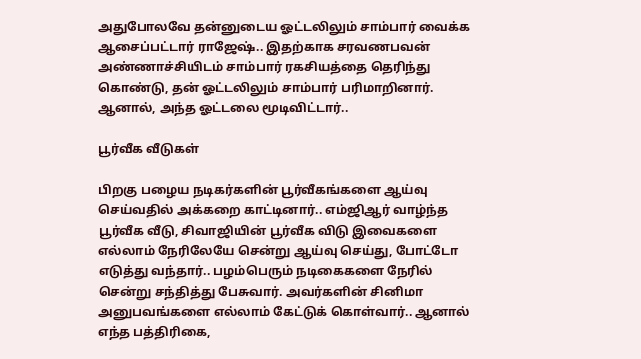அதுபோலவே தன்னுடைய ஓட்டலிலும் சாம்பார் வைக்க ஆசைப்பட்டார் ராஜேஷ்.. இதற்காக சரவணபவன் அண்ணாச்சியிடம் சாம்பார் ரகசியத்தை தெரிந்து கொண்டு, தன் ஓட்டலிலும் சாம்பார் பரிமாறினார். ஆனால், அந்த ஓட்டலை மூடிவிட்டார்..

பூர்வீக வீடுகள்

பிறகு பழைய நடிகர்களின் பூர்வீகங்களை ஆய்வு செய்வதில் அக்கறை காட்டினார்.. எம்ஜிஆர் வாழ்ந்த பூர்வீக வீடு, சிவாஜியின் பூர்வீக விடு இவைகளை எல்லாம் நேரிலேயே சென்று ஆய்வு செய்து, போட்டோ எடுத்து வந்தார்.. பழம்பெரும் நடிகைகளை நேரில் சென்று சந்தித்து பேசுவார். அவர்களின் சினிமா அனுபவங்களை எல்லாம் கேட்டுக் கொள்வார்.. ஆனால் எந்த பத்திரிகை,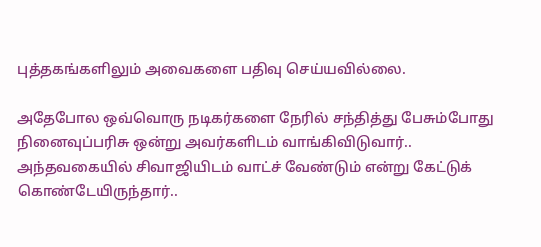புத்தகங்களிலும் அவைகளை பதிவு செய்யவில்லை.

அதேபோல ஒவ்வொரு நடிகர்களை நேரில் சந்தித்து பேசும்போது நினைவுப்பரிசு ஒன்று அவர்களிடம் வாங்கிவிடுவார்.. அந்தவகையில் சிவாஜியிடம் வாட்ச் வேண்டும் என்று கேட்டுக் கொண்டேயிருந்தார்..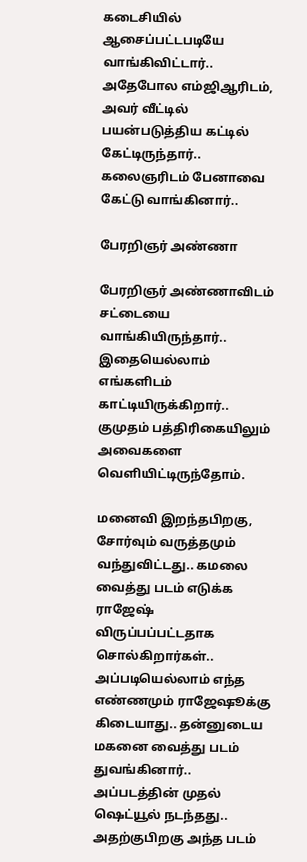கடைசியில் ஆசைப்பட்டபடியே வாங்கிவிட்டார்..
அதேபோல எம்ஜிஆரிடம், அவர் வீட்டில் பயன்படுத்திய கட்டில் கேட்டிருந்தார்.. கலைஞரிடம் பேனாவை கேட்டு வாங்கினார்..

பேரறிஞர் அண்ணா

பேரறிஞர் அண்ணாவிடம் சட்டையை வாங்கியிருந்தார்.. இதையெல்லாம் எங்களிடம் காட்டியிருக்கிறார்.. குமுதம் பத்திரிகையிலும் அவைகளை வெளியிட்டிருந்தோம்.

மனைவி இறந்தபிறகு, சோர்வும் வருத்தமும் வந்துவிட்டது.. கமலை வைத்து படம் எடுக்க ராஜேஷ் விருப்பப்பட்டதாக சொல்கிறார்கள்.. அப்படியெல்லாம் எந்த எண்ணமும் ராஜேஷூக்கு கிடையாது.. தன்னுடைய மகனை வைத்து படம் துவங்கினார்.. அப்படத்தின் முதல் ஷெட்யூல் நடந்தது.. அதற்குபிறகு அந்த படம்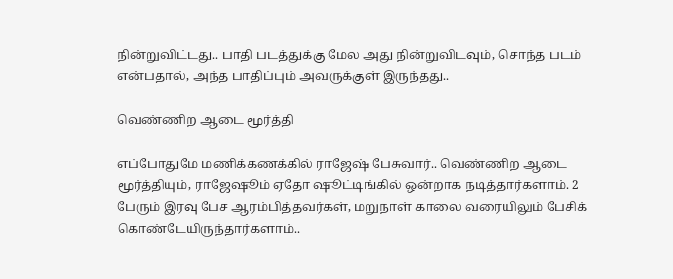நின்றுவிட்டது.. பாதி படத்துக்கு மேல அது நின்றுவிடவும், சொந்த படம் என்பதால், அந்த பாதிப்பும் அவருக்குள் இருந்தது..

வெண்ணிற ஆடை மூர்த்தி

எப்போதுமே மணிக்கணக்கில் ராஜேஷ் பேசுவார்.. வெண்ணிற ஆடை மூர்த்தியும், ராஜேஷூம் ஏதோ ஷூட்டிங்கில் ஒன்றாக நடித்தார்களாம். 2 பேரும் இரவு பேச ஆரம்பித்தவர்கள், மறுநாள் காலை வரையிலும் பேசிக் கொண்டேயிருந்தார்களாம்..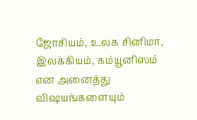ஜோசியம், உலக சினிமா, இலக்கியம், கம்யூனிஸம் என அனைத்து விஷயங்களையும்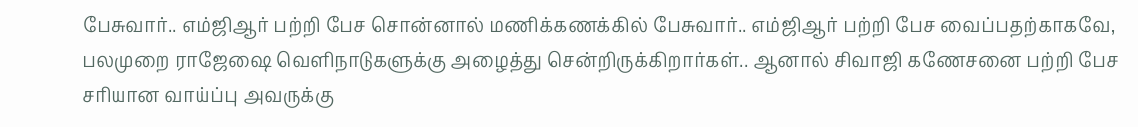பேசுவார்.. எம்ஜிஆர் பற்றி பேச சொன்னால் மணிக்கணக்கில் பேசுவார்.. எம்ஜிஆர் பற்றி பேச வைப்பதற்காகவே, பலமுறை ராஜேஷை வெளிநாடுகளுக்கு அழைத்து சென்றிருக்கிறார்கள்.. ஆனால் சிவாஜி கணேசனை பற்றி பேச சரியான வாய்ப்பு அவருக்கு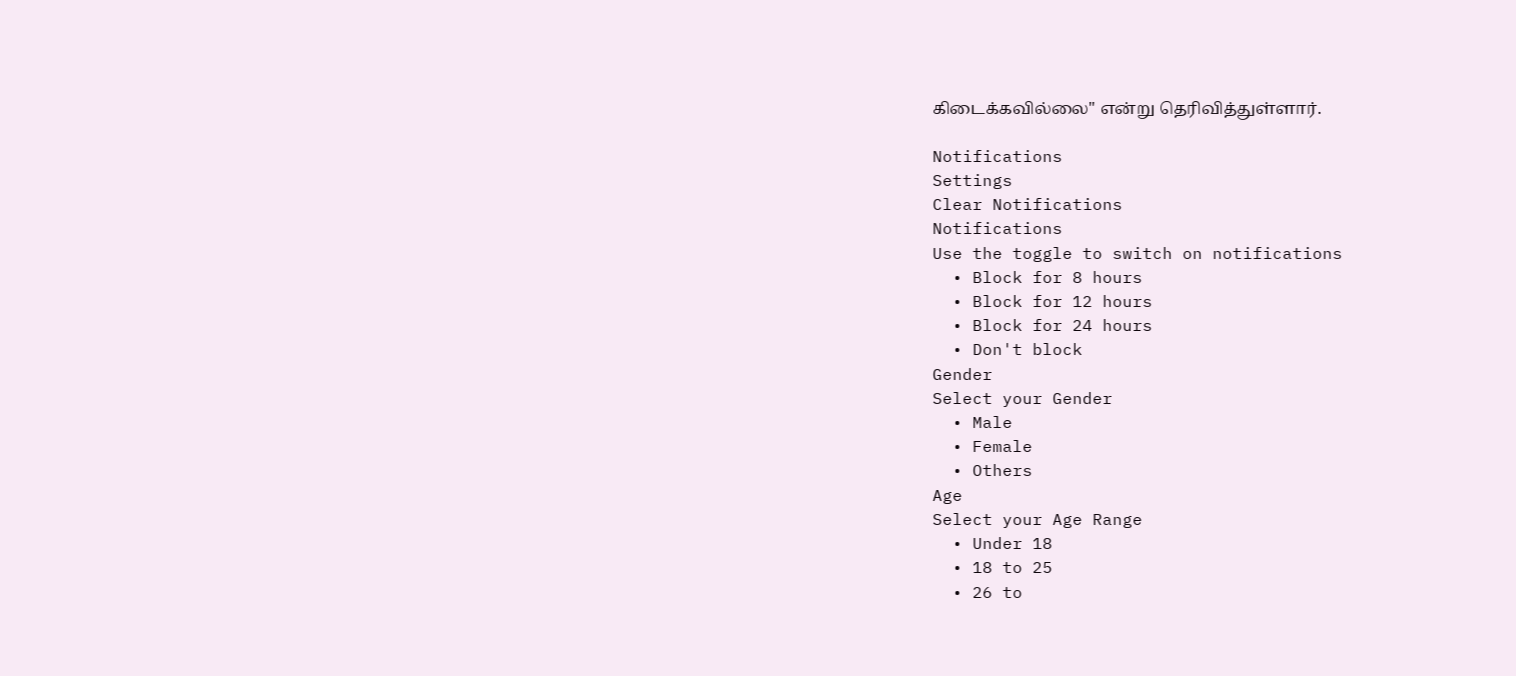கிடைக்கவில்லை" என்று தெரிவித்துள்ளார்.

Notifications
Settings
Clear Notifications
Notifications
Use the toggle to switch on notifications
  • Block for 8 hours
  • Block for 12 hours
  • Block for 24 hours
  • Don't block
Gender
Select your Gender
  • Male
  • Female
  • Others
Age
Select your Age Range
  • Under 18
  • 18 to 25
  • 26 to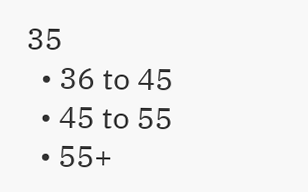35
  • 36 to 45
  • 45 to 55
  • 55+